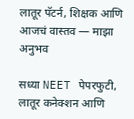लातूर पॅटर्न, शिक्षक आणि आजचं वास्तव — माझा अनुभव

सध्या NEET पेपरफुटी, लातूर कनेक्शन आणि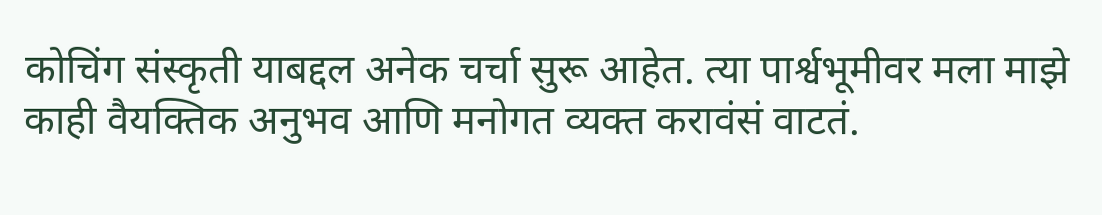कोचिंग संस्कृती याबद्दल अनेक चर्चा सुरू आहेत. त्या पार्श्वभूमीवर मला माझे काही वैयक्तिक अनुभव आणि मनोगत व्यक्त करावंसं वाटतं.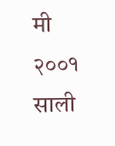मी २००१ साली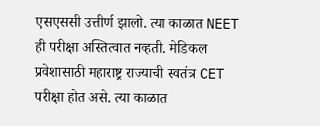एसएससी उत्तीर्ण झालो. त्या काळात NEET ही परीक्षा अस्तित्वात नव्हती. मेडिकल प्रवेशासाठी महाराष्ट्र राज्याची स्वतंत्र CET परीक्षा होत असे. त्या काळात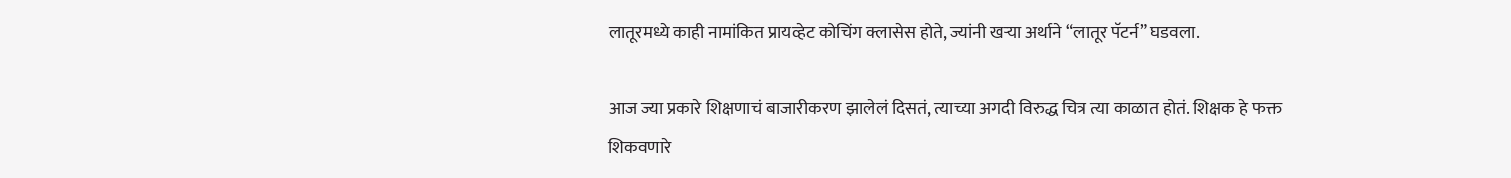लातूरमध्ये काही नामांकित प्रायव्हेट कोचिंग क्लासेस होते, ज्यांनी खर्‍या अर्थाने “लातूर पॅटर्न” घडवला.

आज ज्या प्रकारे शिक्षणाचं बाजारीकरण झालेलं दिसतं, त्याच्या अगदी विरुद्ध चित्र त्या काळात होतं. शिक्षक हे फक्त शिकवणारे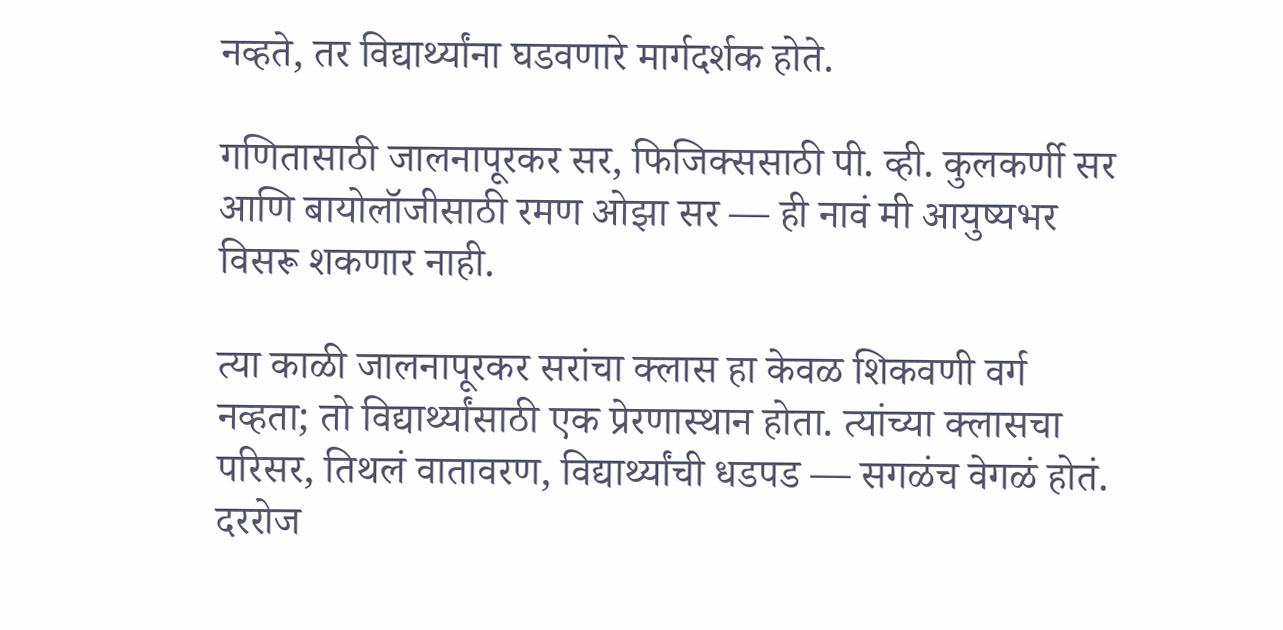नव्हते, तर विद्यार्थ्यांना घडवणारे मार्गदर्शक होते.

गणितासाठी जालनापूरकर सर, फिजिक्ससाठी पी. व्ही. कुलकर्णी सर आणि बायोलॉजीसाठी रमण ओझा सर — ही नावं मी आयुष्यभर विसरू शकणार नाही.

त्या काळी जालनापूरकर सरांचा क्लास हा केवळ शिकवणी वर्ग नव्हता; तो विद्यार्थ्यांसाठी एक प्रेरणास्थान होता. त्यांच्या क्लासचा परिसर, तिथलं वातावरण, विद्यार्थ्यांची धडपड — सगळंच वेगळं होतं. दररोज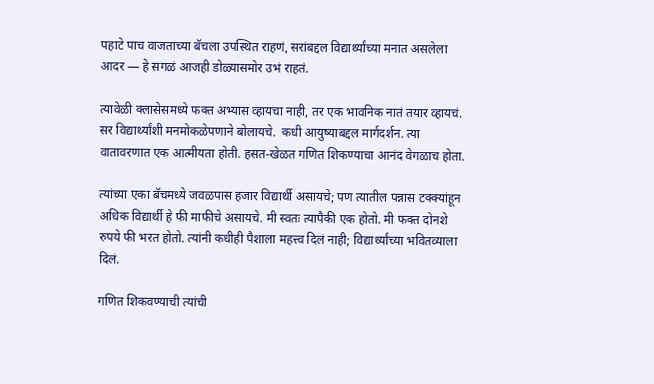पहाटे पाच वाजताच्या बॅचला उपस्थित राहणं, सरांबद्दल विद्यार्थ्यांच्या मनात असलेला आदर — हे सगळं आजही डोळ्यासमोर उभं राहतं.

त्यावेळी क्लासेसमध्ये फक्त अभ्यास व्हायचा नाही, तर एक भावनिक नातं तयार व्हायचं. सर विद्यार्थ्यांशी मनमोकळेपणाने बोलायचे.  कधी आयुष्याबद्दल मार्गदर्शन. त्या वातावरणात एक आत्मीयता होती. हसत-खेळत गणित शिकण्याचा आनंद वेगळाच होता.

त्यांच्या एका बॅचमध्ये जवळपास हजार विद्यार्थी असायचे; पण त्यातील पन्नास टक्क्यांहून अधिक विद्यार्थी हे फी माफीचे असायचे. मी स्वतः त्यापैकी एक होतो. मी फक्त दोनशे रुपये फी भरत होतो. त्यांनी कधीही पैशाला महत्त्व दिलं नाही; विद्यार्थ्यांच्या भवितव्याला दिलं.

गणित शिकवण्याची त्यांची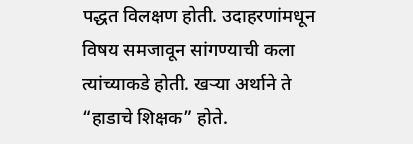पद्धत विलक्षण होती. उदाहरणांमधून विषय समजावून सांगण्याची कला त्यांच्याकडे होती. खर्‍या अर्थाने ते “हाडाचे शिक्षक” होते.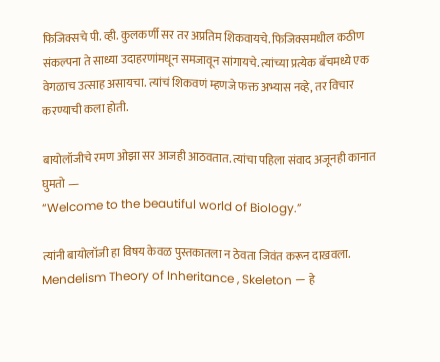फिजिक्सचे पी. व्ही. कुलकर्णी सर तर अप्रतिम शिकवायचे. फिजिक्समधील कठीण संकल्पना ते साध्या उदाहरणांमधून समजावून सांगायचे. त्यांच्या प्रत्येक बॅचमध्ये एक वेगळाच उत्साह असायचा. त्यांचं शिकवणं म्हणजे फक्त अभ्यास नव्हे, तर विचार करण्याची कला होती.

बायोलॉजीचे रमण ओझा सर आजही आठवतात. त्यांचा पहिला संवाद अजूनही कानात घुमतो —
“Welcome to the beautiful world of Biology.”

त्यांनी बायोलॉजी हा विषय केवळ पुस्तकातला न ठेवता जिवंत करून दाखवला. Mendelism Theory of Inheritance , Skeleton — हे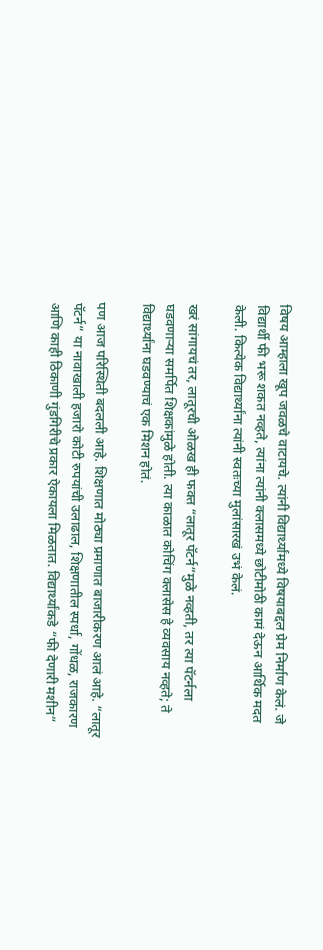विषय आम्हाला खूप जवळचे वाटायचे. त्यांनी विद्यार्थ्यांमध्ये विषयाबद्दल प्रेम निर्माण केलं. जे विद्यार्थी फी भरू शकत नव्हते, त्यांना त्यांनी क्लासमध्ये छोटीमोठी कामं देऊन आर्थिक मदत केली. कित्येक विद्यार्थ्यांना त्यांनी स्वतःच्या मुलांसारखं उभं केलं.

खरं सांगायचं तर, लातूरची ओळख ही फक्त “लातूर पॅटर्न”मुळे नव्हती, तर त्या पॅटर्नला घडवणाऱ्या समर्पित शिक्षकांमुळे होती. त्या काळात कोचिंग क्लासेस हे व्यवसाय नव्हते; ते विद्यार्थ्यांना घडवण्याचं एक मिशन होतं.

पण आज परिस्थिती बदलली आहे. शिक्षणात मोठ्या प्रमाणात बाजारीकरण आलं आहे. “लातूर पॅटर्न” या नावाखाली हजारो कोटी रुपयांची उलाढाल, शिक्षणातील स्पर्धा, गोंधळ, राजकारण आणि काही ठिकाणी गुंडगिरीचे प्रकार ऐकायला मिळतात. विद्यार्थ्यांकडे “फी देणारी मशीन”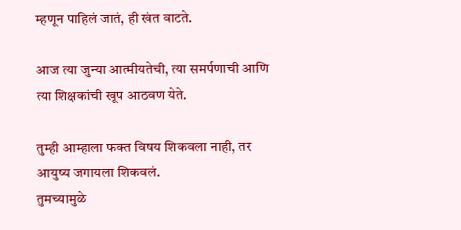म्हणून पाहिलं जातं, ही खंत वाटते.

आज त्या जुन्या आत्मीयतेची, त्या समर्पणाची आणि त्या शिक्षकांची खूप आठवण येते.

तुम्ही आम्हाला फक्त विषय शिकवला नाही, तर आयुष्य जगायला शिकवलं.
तुमच्यामुळे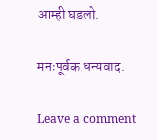आम्ही घडलो.

मनःपूर्वक धन्यवाद.

Leave a comment